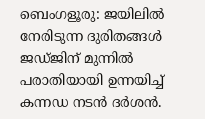ബെംഗളൂരു: ജയിലിൽ നേരിടുന്ന ദുരിതങ്ങൾ ജഡ്ജിന് മുന്നിൽ പരാതിയായി ഉന്നയിച്ച് കന്നഡ നടൻ ദർശൻ.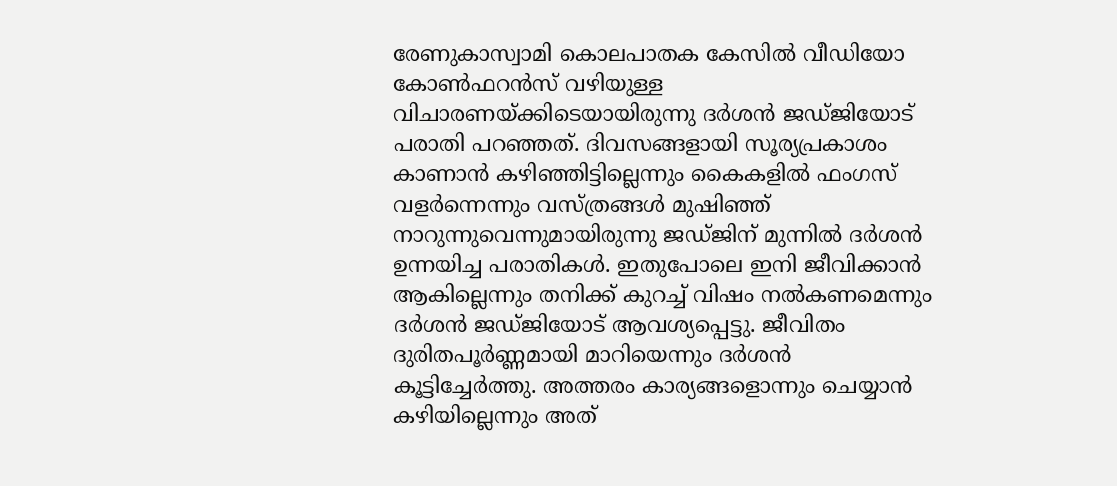രേണുകാസ്വാമി കൊലപാതക കേസിൽ വീഡിയോ കോൺഫറൻസ് വഴിയുള്ള വിചാരണയ്ക്കിടെയായിരുന്നു ദർശൻ ജഡ്ജിയോട് പരാതി പറഞ്ഞത്. ദിവസങ്ങളായി സൂര്യപ്രകാശം കാണാൻ കഴിഞ്ഞിട്ടില്ലെന്നും കൈകളിൽ ഫംഗസ് വളർന്നെന്നും വസ്ത്രങ്ങൾ മുഷിഞ്ഞ് നാറുന്നുവെന്നുമായിരുന്നു ജഡ്ജിന് മുന്നിൽ ദർശൻ ഉന്നയിച്ച പരാതികൾ. ഇതുപോലെ ഇനി ജീവിക്കാൻ ആകില്ലെന്നും തനിക്ക് കുറച്ച് വിഷം നൽകണമെന്നും ദർശൻ ജഡ്ജിയോട് ആവശ്യപ്പെട്ടു. ജീവിതം ദുരിതപൂർണ്ണമായി മാറിയെന്നും ദർശൻ കൂട്ടിച്ചേർത്തു. അത്തരം കാര്യങ്ങളൊന്നും ചെയ്യാൻ കഴിയില്ലെന്നും അത്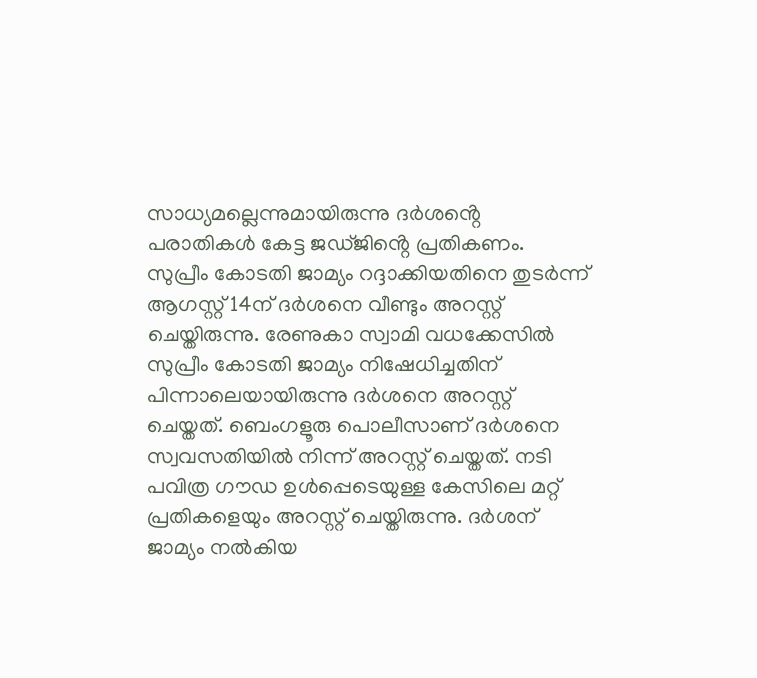സാധ്യമല്ലെന്നുമായിരുന്നു ദർശൻ്റെ പരാതികൾ കേട്ട ജഡ്ജിൻ്റെ പ്രതികണം.
സുപ്രീം കോടതി ജാമ്യം റദ്ദാക്കിയതിനെ തുടർന്ന് ആഗസ്റ്റ് 14ന് ദർശനെ വീണ്ടും അറസ്റ്റ് ചെയ്തിരുന്നു. രേണുകാ സ്വാമി വധക്കേസിൽ സുപ്രീം കോടതി ജാമ്യം നിഷേധിച്ചതിന് പിന്നാലെയായിരുന്നു ദർശനെ അറസ്റ്റ് ചെയ്തത്. ബെംഗളൂരു പൊലീസാണ് ദർശനെ സ്വവസതിയിൽ നിന്ന് അറസ്റ്റ് ചെയ്തത്. നടി പവിത്ര ഗൗഡ ഉൾപ്പെടെയുള്ള കേസിലെ മറ്റ് പ്രതികളെയും അറസ്റ്റ് ചെയ്തിരുന്നു. ദർശന് ജാമ്യം നൽകിയ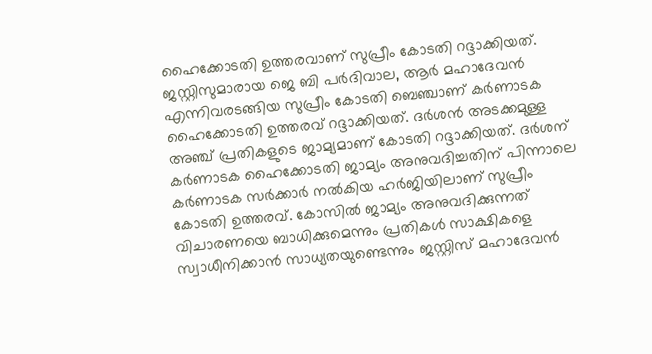ഹൈക്കോടതി ഉത്തരവാണ് സുപ്രീം കോടതി റദ്ദാക്കിയത്. ജസ്റ്റിസുമാരായ ജെ ബി പർദിവാല, ആർ മഹാദേവൻ എന്നിവരടങ്ങിയ സുപ്രീം കോടതി ബെഞ്ചാണ് കർണാടക ഹൈക്കോടതി ഉത്തരവ് റദ്ദാക്കിയത്. ദർശൻ അടക്കമുള്ള അഞ്ച് പ്രതികളുടെ ജാമ്യമാണ് കോടതി റദ്ദാക്കിയത്. ദർശന് കർണാടക ഹൈക്കോടതി ജാമ്യം അനുവദിച്ചതിന് പിന്നാലെ കർണാടക സർക്കാർ നൽകിയ ഹർജിയിലാണ് സുപ്രീം കോടതി ഉത്തരവ്. കോസിൽ ജാമ്യം അനുവദിക്കുന്നത് വിചാരണയെ ബാധിക്കുമെന്നും പ്രതികൾ സാക്ഷികളെ സ്വാധീനിക്കാൻ സാധ്യതയുണ്ടെന്നും ജസ്റ്റിസ് മഹാദേവൻ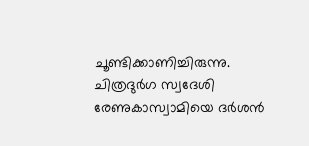ചൂണ്ടിക്കാണിച്ചിരുന്നു.
ചിത്രദുർഗ സ്വദേശി രേണുകാസ്വാമിയെ ദർശൻ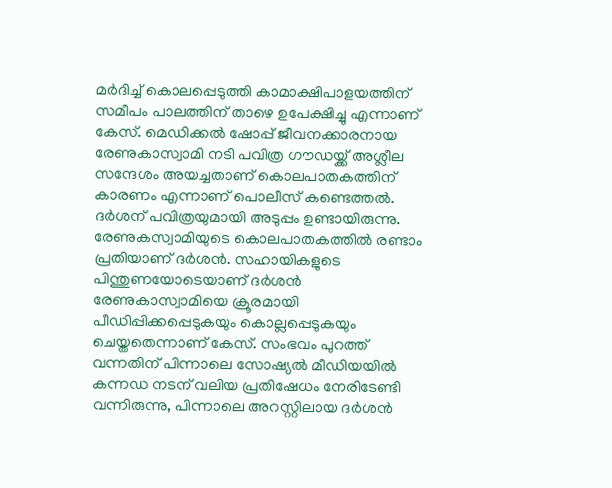മർദിച്ച് കൊലപ്പെടുത്തി കാമാക്ഷിപാളയത്തിന് സമീപം പാലത്തിന് താഴെ ഉപേക്ഷിച്ചു എന്നാണ് കേസ്. മെഡിക്കൽ ഷോപ്പ് ജീവനക്കാരനായ രേണുകാസ്വാമി നടി പവിത്ര ഗൗഡയ്ക്ക് അശ്ലീല സന്ദേശം അയച്ചതാണ് കൊലപാതകത്തിന് കാരണം എന്നാണ് പൊലീസ് കണ്ടെത്തൽ. ദർശന് പവിത്രയുമായി അടുപ്പം ഉണ്ടായിരുന്നു.
രേണുകസ്വാമിയുടെ കൊലപാതകത്തിൽ രണ്ടാം പ്രതിയാണ് ദർശൻ. സഹായികളുടെ പിന്തുണയോടെയാണ് ദർശൻ രേണുകാസ്വാമിയെ ക്രൂരമായി പീഡിപ്പിക്കപ്പെടുകയും കൊല്ലപ്പെടുകയും ചെയ്തതെന്നാണ് കേസ്. സംഭവം പുറത്ത് വന്നതിന് പിന്നാലെ സോഷ്യൽ മീഡിയയിൽ കന്നഡ നടന് വലിയ പ്രതിഷേധം നേരിടേണ്ടി വന്നിരുന്നു, പിന്നാലെ അറസ്റ്റിലായ ദർശൻ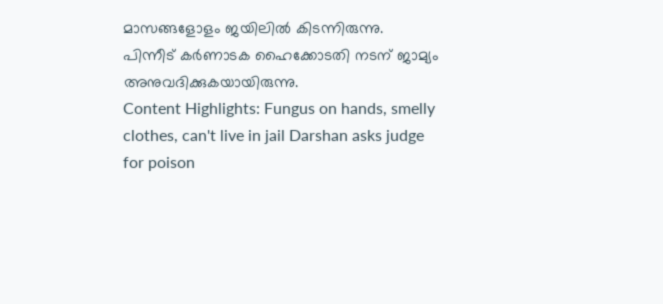മാസങ്ങളോളം ജയിലിൽ കിടന്നിരുന്നു. പിന്നീട് കർണാടക ഹൈക്കോടതി നടന് ജാമ്യം അനുവദിക്കുകയായിരുന്നു.
Content Highlights: Fungus on hands, smelly clothes, can't live in jail Darshan asks judge for poison